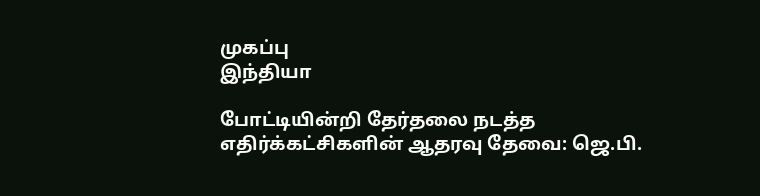முகப்பு
இந்தியா

போட்டியின்றி தேர்தலை நடத்த எதிர்க்கட்சிகளின் ஆதரவு தேவை: ஜெ.பி.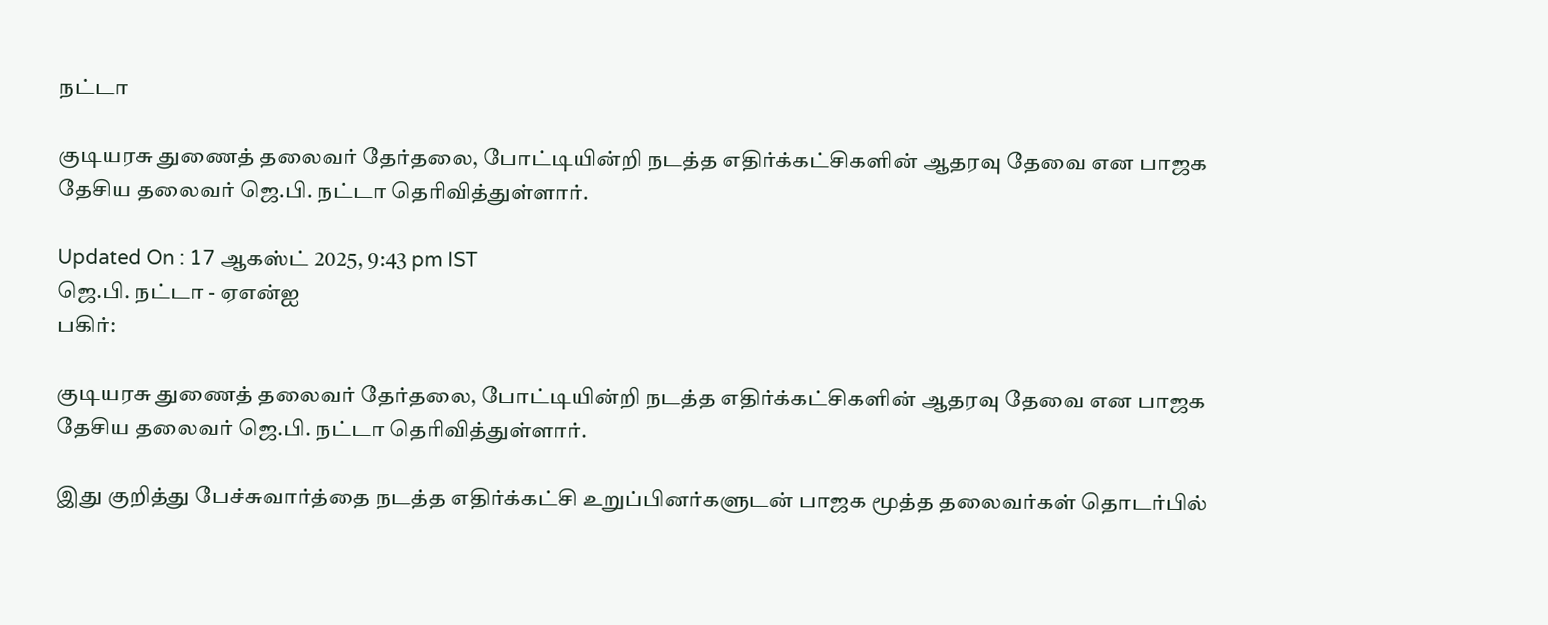நட்டா

குடியரசு துணைத் தலைவர் தேர்தலை, போட்டியின்றி நடத்த எதிர்க்கட்சிகளின் ஆதரவு தேவை என பாஜக தேசிய தலைவர் ஜெ.பி. நட்டா தெரிவித்துள்ளார்.

Updated On : 17 ஆகஸ்ட் 2025, 9:43 pm IST
ஜெ.பி. நட்டா - ஏஎன்ஐ
பகிர்:

குடியரசு துணைத் தலைவர் தேர்தலை, போட்டியின்றி நடத்த எதிர்க்கட்சிகளின் ஆதரவு தேவை என பாஜக தேசிய தலைவர் ஜெ.பி. நட்டா தெரிவித்துள்ளார்.

இது குறித்து பேச்சுவார்த்தை நடத்த எதிர்க்கட்சி உறுப்பினர்களுடன் பாஜக மூத்த தலைவர்கள் தொடர்பில்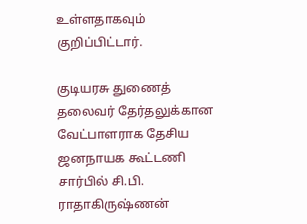உள்ளதாகவும் குறிப்பிட்டார்.

குடியரசு துணைத் தலைவர் தேர்தலுக்கான வேட்பாளராக தேசிய ஜனநாயக கூட்டணி சார்பில் சி.பி. ராதாகிருஷ்ணன்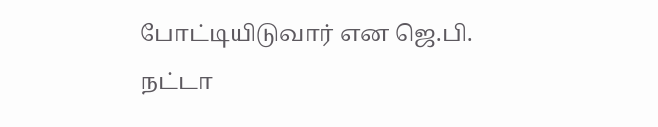போட்டியிடுவார் என ஜெ.பி. நட்டா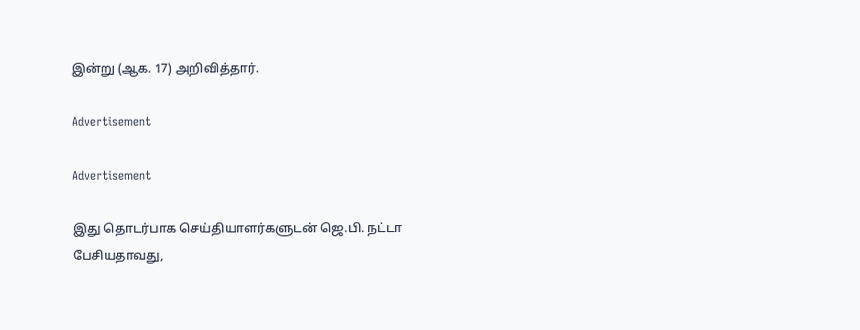இன்று (ஆக. 17) அறிவித்தார்.

Advertisement

Advertisement

இது தொடர்பாக செய்தியாளர்களுடன் ஜெ.பி. நட்டா பேசியதாவது,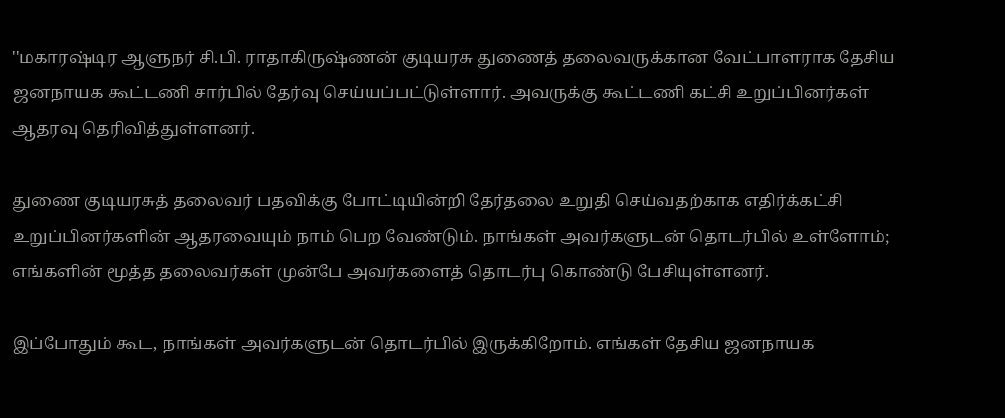''மகாரஷ்டிர ஆளுநர் சி.பி. ராதாகிருஷ்ணன் குடியரசு துணைத் தலைவருக்கான வேட்பாளராக தேசிய ஜனநாயக கூட்டணி சார்பில் தேர்வு செய்யப்பட்டுள்ளார். அவருக்கு கூட்டணி கட்சி உறுப்பினர்கள் ஆதரவு தெரிவித்துள்ளனர்.

துணை குடியரசுத் தலைவர் பதவிக்கு போட்டியின்றி தேர்தலை உறுதி செய்வதற்காக எதிர்க்கட்சி உறுப்பினர்களின் ஆதரவையும் நாம் பெற வேண்டும். நாங்கள் அவர்களுடன் தொடர்பில் உள்ளோம்; எங்களின் மூத்த தலைவர்கள் முன்பே அவர்களைத் தொடர்பு கொண்டு பேசியுள்ளனர்.

இப்போதும் கூட, நாங்கள் அவர்களுடன் தொடர்பில் இருக்கிறோம். எங்கள் தேசிய ஜனநாயக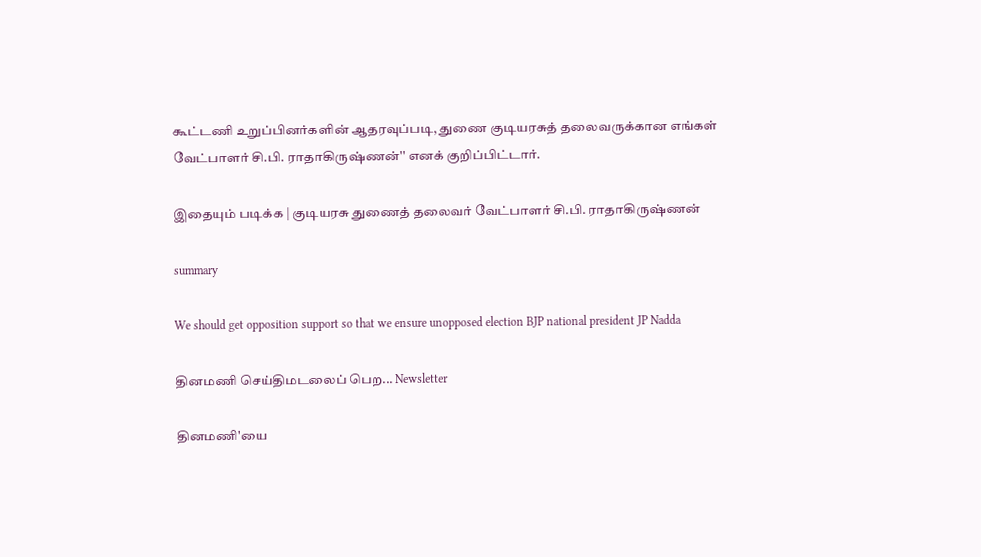கூட்டணி உறுப்பினர்களின் ஆதரவுப்படி, துணை குடியரசுத் தலைவருக்கான எங்கள் வேட்பாளர் சி.பி. ராதாகிருஷ்ணன்'' எனக் குறிப்பிட்டார்.

இதையும் படிக்க | குடியரசு துணைத் தலைவர் வேட்பாளர் சி.பி. ராதாகிருஷ்ணன்

summary

We should get opposition support so that we ensure unopposed election BJP national president JP Nadda

தினமணி செய்திமடலைப் பெற... Newsletter

தினமணி'யை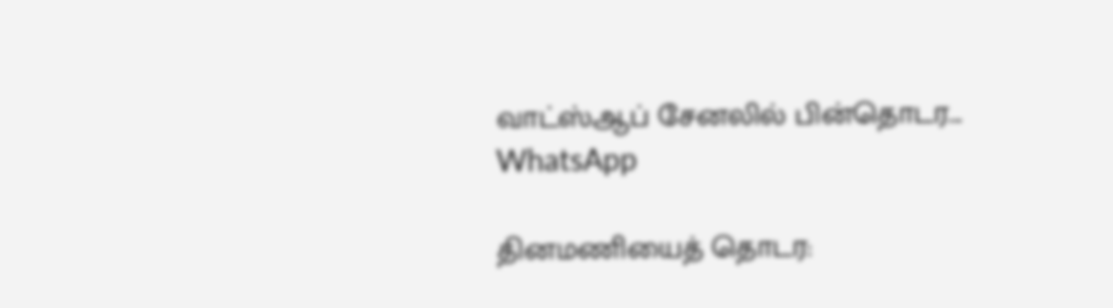வாட்ஸ்ஆப் சேனலில் பின்தொடர... WhatsApp

தினமணியைத் தொடர: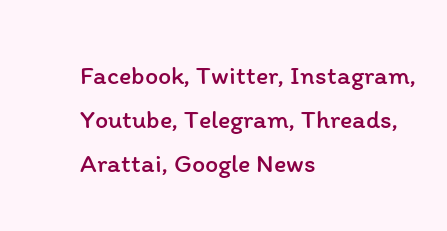Facebook, Twitter, Instagram, Youtube, Telegram, Threads, Arattai, Google News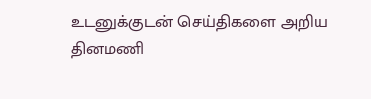உடனுக்குடன் செய்திகளை அறிய தினமணி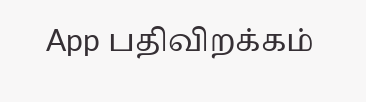App பதிவிறக்கம்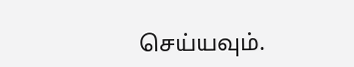செய்யவும்.